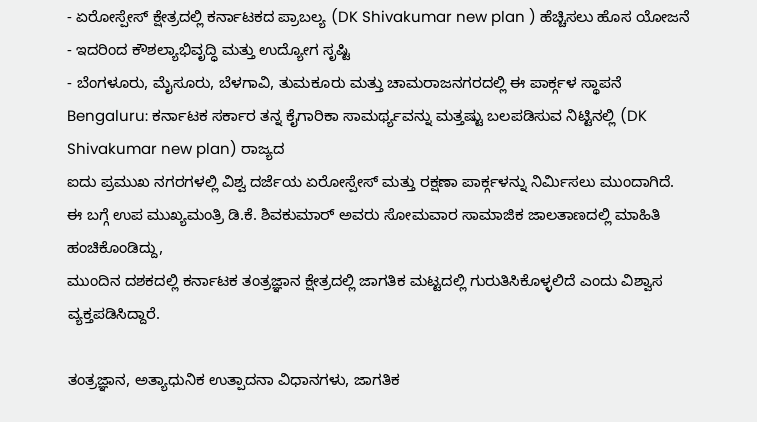- ಏರೋಸ್ಪೇಸ್ ಕ್ಷೇತ್ರದಲ್ಲಿ ಕರ್ನಾಟಕದ ಪ್ರಾಬಲ್ಯ (DK Shivakumar new plan ) ಹೆಚ್ಚಿಸಲು ಹೊಸ ಯೋಜನೆ
- ಇದರಿಂದ ಕೌಶಲ್ಯಾಭಿವೃದ್ಧಿ ಮತ್ತು ಉದ್ಯೋಗ ಸೃಷ್ಟಿ
- ಬೆಂಗಳೂರು, ಮೈಸೂರು, ಬೆಳಗಾವಿ, ತುಮಕೂರು ಮತ್ತು ಚಾಮರಾಜನಗರದಲ್ಲಿ ಈ ಪಾರ್ಕ್ಗಳ ಸ್ಥಾಪನೆ
Bengaluru: ಕರ್ನಾಟಕ ಸರ್ಕಾರ ತನ್ನ ಕೈಗಾರಿಕಾ ಸಾಮರ್ಥ್ಯವನ್ನು ಮತ್ತಷ್ಟು ಬಲಪಡಿಸುವ ನಿಟ್ಟಿನಲ್ಲಿ (DK Shivakumar new plan) ರಾಜ್ಯದ
ಐದು ಪ್ರಮುಖ ನಗರಗಳಲ್ಲಿ ವಿಶ್ವ ದರ್ಜೆಯ ಏರೋಸ್ಪೇಸ್ ಮತ್ತು ರಕ್ಷಣಾ ಪಾರ್ಕ್ಗಳನ್ನು ನಿರ್ಮಿಸಲು ಮುಂದಾಗಿದೆ.
ಈ ಬಗ್ಗೆ ಉಪ ಮುಖ್ಯಮಂತ್ರಿ ಡಿ.ಕೆ. ಶಿವಕುಮಾರ್ ಅವರು ಸೋಮವಾರ ಸಾಮಾಜಿಕ ಜಾಲತಾಣದಲ್ಲಿ ಮಾಹಿತಿ ಹಂಚಿಕೊಂಡಿದ್ದು,
ಮುಂದಿನ ದಶಕದಲ್ಲಿ ಕರ್ನಾಟಕ ತಂತ್ರಜ್ಞಾನ ಕ್ಷೇತ್ರದಲ್ಲಿ ಜಾಗತಿಕ ಮಟ್ಟದಲ್ಲಿ ಗುರುತಿಸಿಕೊಳ್ಳಲಿದೆ ಎಂದು ವಿಶ್ವಾಸ ವ್ಯಕ್ತಪಡಿಸಿದ್ದಾರೆ.

ತಂತ್ರಜ್ಞಾನ, ಅತ್ಯಾಧುನಿಕ ಉತ್ಪಾದನಾ ವಿಧಾನಗಳು, ಜಾಗತಿಕ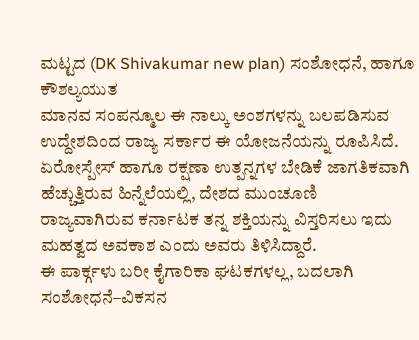ಮಟ್ಟದ (DK Shivakumar new plan) ಸಂಶೋಧನೆ, ಹಾಗೂ ಕೌಶಲ್ಯಯುತ
ಮಾನವ ಸಂಪನ್ಮೂಲ ಈ ನಾಲ್ಕು ಅಂಶಗಳನ್ನು ಬಲಪಡಿಸುವ ಉದ್ದೇಶದಿಂದ ರಾಜ್ಯ ಸರ್ಕಾರ ಈ ಯೋಜನೆಯನ್ನು ರೂಪಿಸಿದೆ.
ಏರೋಸ್ಪೇಸ್ ಹಾಗೂ ರಕ್ಷಣಾ ಉತ್ಪನ್ನಗಳ ಬೇಡಿಕೆ ಜಾಗತಿಕವಾಗಿ ಹೆಚ್ಚುತ್ತಿರುವ ಹಿನ್ನೆಲೆಯಲ್ಲಿ, ದೇಶದ ಮುಂಚೂಣಿ
ರಾಜ್ಯವಾಗಿರುವ ಕರ್ನಾಟಕ ತನ್ನ ಶಕ್ತಿಯನ್ನು ವಿಸ್ತರಿಸಲು ಇದು ಮಹತ್ವದ ಅವಕಾಶ ಎಂದು ಅವರು ತಿಳಿಸಿದ್ದಾರೆ.
ಈ ಪಾರ್ಕ್ಗಳು ಬರೀ ಕೈಗಾರಿಕಾ ಘಟಕಗಳಲ್ಲ, ಬದಲಾಗಿ ಸಂಶೋಧನೆ–ವಿಕಸನ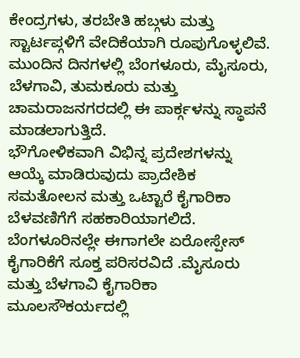ಕೇಂದ್ರಗಳು, ತರಬೇತಿ ಹಬ್ಗಳು ಮತ್ತು ಸ್ಟಾರ್ಟಪ್ಗಳಿಗೆ ವೇದಿಕೆಯಾಗಿ ರೂಪುಗೊಳ್ಳಲಿವೆ.
ಮುಂದಿನ ದಿನಗಳಲ್ಲಿ ಬೆಂಗಳೂರು, ಮೈಸೂರು, ಬೆಳಗಾವಿ, ತುಮಕೂರು ಮತ್ತು ಚಾಮರಾಜನಗರದಲ್ಲಿ ಈ ಪಾರ್ಕ್ಗಳನ್ನು ಸ್ಥಾಪನೆ ಮಾಡಲಾಗುತ್ತಿದೆ.
ಭೌಗೋಳಿಕವಾಗಿ ವಿಭಿನ್ನ ಪ್ರದೇಶಗಳನ್ನು ಆಯ್ಕೆ ಮಾಡಿರುವುದು ಪ್ರಾದೇಶಿಕ ಸಮತೋಲನ ಮತ್ತು ಒಟ್ಟಾರೆ ಕೈಗಾರಿಕಾ ಬೆಳವಣಿಗೆಗೆ ಸಹಕಾರಿಯಾಗಲಿದೆ.
ಬೆಂಗಳೂರಿನಲ್ಲೇ ಈಗಾಗಲೇ ಏರೋಸ್ಪೇಸ್ ಕೈಗಾರಿಕೆಗೆ ಸೂಕ್ತ ಪರಿಸರವಿದೆ .ಮೈಸೂರು ಮತ್ತು ಬೆಳಗಾವಿ ಕೈಗಾರಿಕಾ ಮೂಲಸೌಕರ್ಯದಲ್ಲಿ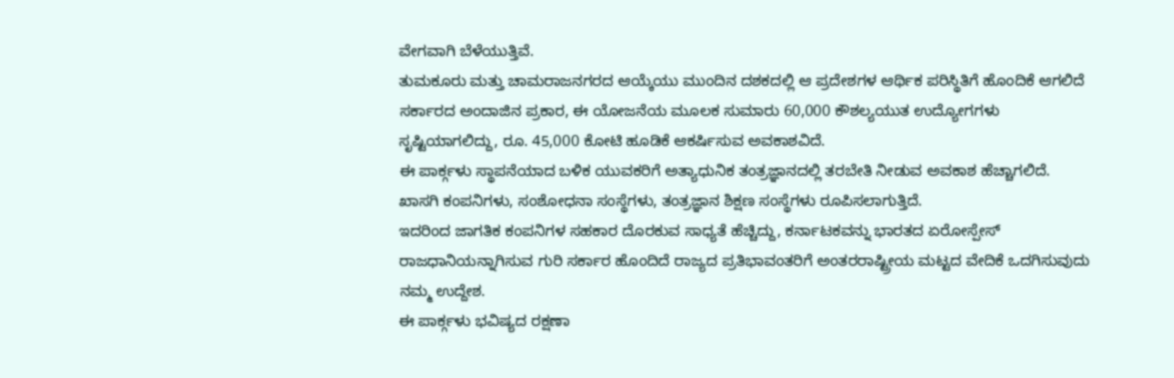ವೇಗವಾಗಿ ಬೆಳೆಯುತ್ತಿವೆ.
ತುಮಕೂರು ಮತ್ತು ಚಾಮರಾಜನಗರದ ಆಯ್ಕೆಯು ಮುಂದಿನ ದಶಕದಲ್ಲಿ ಆ ಪ್ರದೇಶಗಳ ಆರ್ಥಿಕ ಪರಿಸ್ಥಿತಿಗೆ ಹೊಂದಿಕೆ ಆಗಲಿದೆ ಸರ್ಕಾರದ ಅಂದಾಜಿನ ಪ್ರಕಾರ, ಈ ಯೋಜನೆಯ ಮೂಲಕ ಸುಮಾರು 60,000 ಕೌಶಲ್ಯಯುತ ಉದ್ಯೋಗಗಳು ಸೃಷ್ಟಿಯಾಗಲಿದ್ದು, ರೂ. 45,000 ಕೋಟಿ ಹೂಡಿಕೆ ಆಕರ್ಷಿಸುವ ಅವಕಾಶವಿದೆ.
ಈ ಪಾರ್ಕ್ಗಳು ಸ್ಥಾಪನೆಯಾದ ಬಳಿಕ ಯುವಕರಿಗೆ ಅತ್ಯಾಧುನಿಕ ತಂತ್ರಜ್ಞಾನದಲ್ಲಿ ತರಬೇತಿ ನೀಡುವ ಅವಕಾಶ ಹೆಚ್ಚಾಗಲಿದೆ. ಖಾಸಗಿ ಕಂಪನಿಗಳು, ಸಂಶೋಧನಾ ಸಂಸ್ಥೆಗಳು, ತಂತ್ರಜ್ಞಾನ ಶಿಕ್ಷಣ ಸಂಸ್ಥೆಗಳು ರೂಪಿಸಲಾಗುತ್ತಿದೆ.
ಇದರಿಂದ ಜಾಗತಿಕ ಕಂಪನಿಗಳ ಸಹಕಾರ ದೊರಕುವ ಸಾಧ್ಯತೆ ಹೆಚ್ಚಿದ್ದು, ಕರ್ನಾಟಕವನ್ನು ಭಾರತದ ಏರೋಸ್ಪೇಸ್ ರಾಜಧಾನಿಯನ್ನಾಗಿಸುವ ಗುರಿ ಸರ್ಕಾರ ಹೊಂದಿದೆ ರಾಜ್ಯದ ಪ್ರತಿಭಾವಂತರಿಗೆ ಅಂತರರಾಷ್ಟ್ರೀಯ ಮಟ್ಟದ ವೇದಿಕೆ ಒದಗಿಸುವುದು ನಮ್ಮ ಉದ್ದೇಶ.
ಈ ಪಾರ್ಕ್ಗಳು ಭವಿಷ್ಯದ ರಕ್ಷಣಾ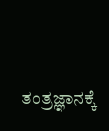ತಂತ್ರಜ್ಞಾನಕ್ಕೆ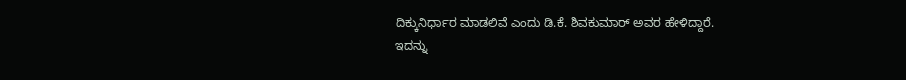ದಿಕ್ಕುನಿರ್ಧಾರ ಮಾಡಲಿವೆ ಎಂದು ಡಿ.ಕೆ. ಶಿವಕುಮಾರ್ ಅವರ ಹೇಳಿದ್ದಾರೆ.
ಇದನ್ನು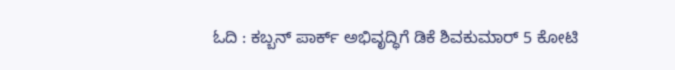ಓದಿ : ಕಬ್ಬನ್ ಪಾರ್ಕ್ ಅಭಿವೃದ್ಧಿಗೆ ಡಿಕೆ ಶಿವಕುಮಾರ್ 5 ಕೋಟಿ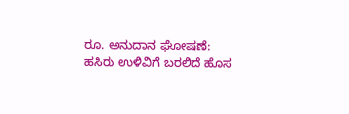ರೂ. ಅನುದಾನ ಘೋಷಣೆ: ಹಸಿರು ಉಳಿವಿಗೆ ಬರಲಿದೆ ಹೊಸ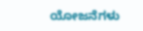ಯೋಜನೆಗಳು